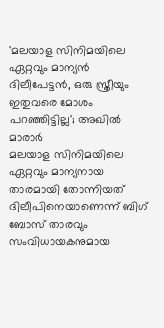'മലയാള സിനിമയിലെ ഏറ്റവും മാന്യൻ ദിലീപേട്ടൻ, ഒരു സ്ത്രീയും ഇതുവരെ മോശം പറഞ്ഞിട്ടില്ല'; അഖിൽ മാരാർ
മലയാള സിനിമയിലെ ഏറ്റവും മാന്യനായ താരമായി തോന്നിയത് ദിലീപിനെയാണെന്ന് ബിഗ് ബോസ് താരവും സംവിധായകനുമായ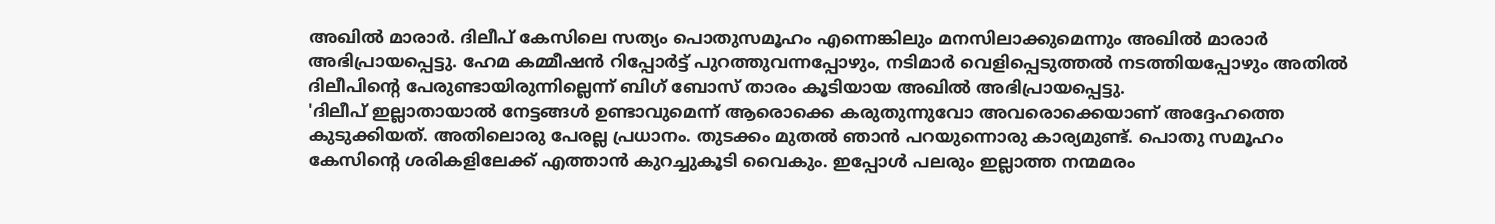അഖിൽ മാരാർ. ദിലീപ് കേസിലെ സത്യം പൊതുസമൂഹം എന്നെങ്കിലും മനസിലാക്കുമെന്നും അഖിൽ മാരാർ അഭിപ്രായപ്പെട്ടു. ഹേമ കമ്മീഷൻ റിപ്പോർട്ട് പുറത്തുവന്നപ്പോഴും, നടിമാർ വെളിപ്പെടുത്തൽ നടത്തിയപ്പോഴും അതിൽ ദിലീപിന്റെ പേരുണ്ടായിരുന്നില്ലെന്ന് ബിഗ് ബോസ് താരം കൂടിയായ അഖിൽ അഭിപ്രായപ്പെട്ടു.
'ദിലീപ് ഇല്ലാതായാൽ നേട്ടങ്ങൾ ഉണ്ടാവുമെന്ന് ആരൊക്കെ കരുതുന്നുവോ അവരൊക്കെയാണ് അദ്ദേഹത്തെ കുടുക്കിയത്. അതിലൊരു പേരല്ല പ്രധാനം. തുടക്കം മുതൽ ഞാൻ പറയുന്നൊരു കാര്യമുണ്ട്. പൊതു സമൂഹം കേസിന്റെ ശരികളിലേക്ക് എത്താൻ കുറച്ചുകൂടി വൈകും. ഇപ്പോൾ പലരും ഇല്ലാത്ത നന്മമരം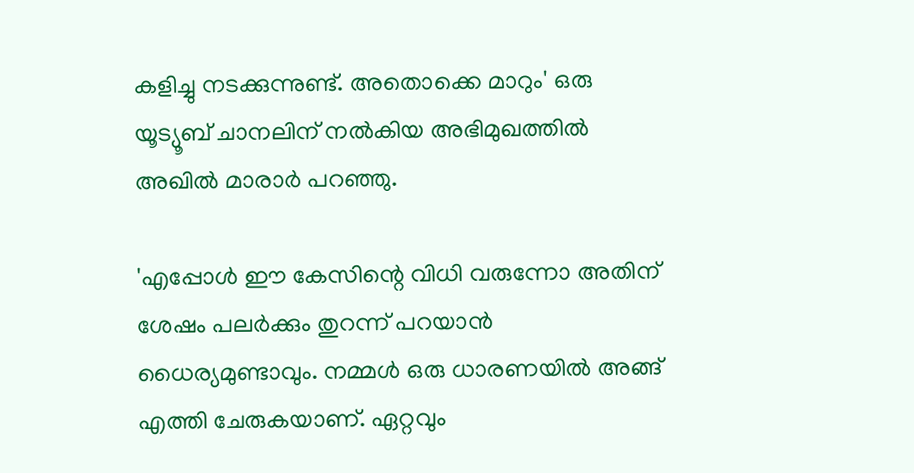കളിച്ചു നടക്കുന്നുണ്ട്. അതൊക്കെ മാറും' ഒരു യൂട്യൂബ് ചാനലിന് നൽകിയ അഭിമുഖത്തിൽ അഖിൽ മാരാർ പറഞ്ഞു.

'എപ്പോൾ ഈ കേസിന്റെ വിധി വരുന്നോ അതിന് ശേഷം പലർക്കും തുറന്ന് പറയാൻ ധൈര്യമുണ്ടാവും. നമ്മൾ ഒരു ധാരണയിൽ അങ്ങ് എത്തി ചേരുകയാണ്. ഏറ്റവും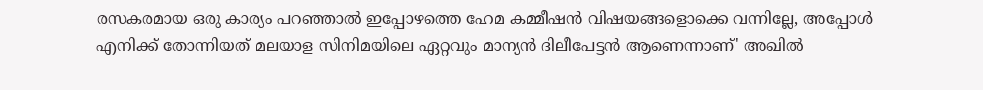രസകരമായ ഒരു കാര്യം പറഞ്ഞാൽ ഇപ്പോഴത്തെ ഹേമ കമ്മീഷൻ വിഷയങ്ങളൊക്കെ വന്നില്ലേ, അപ്പോൾ എനിക്ക് തോന്നിയത് മലയാള സിനിമയിലെ ഏറ്റവും മാന്യൻ ദിലീപേട്ടൻ ആണെന്നാണ്' അഖിൽ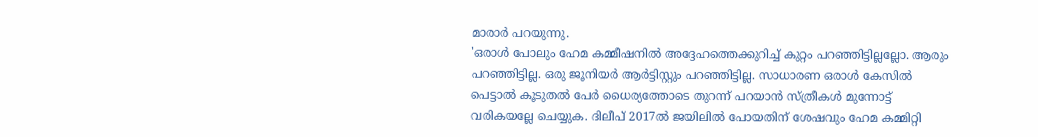മാരാർ പറയുന്നു.
'ഒരാൾ പോലും ഹേമ കമ്മീഷനിൽ അദ്ദേഹത്തെക്കുറിച്ച് കുറ്റം പറഞ്ഞിട്ടില്ലല്ലോ. ആരും പറഞ്ഞിട്ടില്ല. ഒരു ജൂനിയർ ആർട്ടിസ്റ്റും പറഞ്ഞിട്ടില്ല. സാധാരണ ഒരാൾ കേസിൽ പെട്ടാൽ കൂടുതൽ പേർ ധൈര്യത്തോടെ തുറന്ന് പറയാൻ സ്ത്രീകൾ മുന്നോട്ട് വരികയല്ലേ ചെയ്യുക. ദിലീപ് 2017ൽ ജയിലിൽ പോയതിന് ശേഷവും ഹേമ കമ്മിറ്റി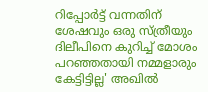റിപ്പോർട്ട് വന്നതിന് ശേഷവും ഒരു സ്ത്രീയും ദിലീപിനെ കുറിച്ച് മോശം പറഞ്ഞതായി നമ്മളാരും കേട്ടിട്ടില്ല' അഖിൽ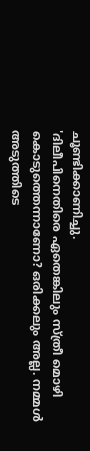ചൂണ്ടിക്കാണിച്ചു.
'ദിലീപിനെതിരെ ഏതെങ്കിലും സ്ത്രീ മൊഴി കൊടുത്തെന്നാണോ? ഒരിക്കലും അല്ല. നമ്മൾ അടുത്തിടെ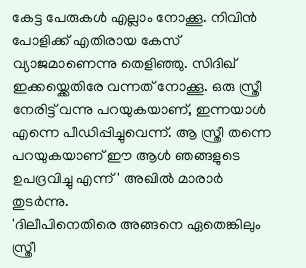കേട്ട പേരുകൾ എല്ലാം നോക്കൂ. നിവിൻ പോളിക്ക് എതിരായ കേസ് വ്യാജമാണെന്നു തെളിഞ്ഞു. സിദിഖ് ഇക്കയ്ക്കെതിരേ വന്നത് നോക്കൂ. ഒരു സ്ത്രീ നേരിട്ട് വന്നു പറയുകയാണ്, ഇന്നയാൾ എന്നെ പീഡിപ്പിച്ചുവെന്ന്. ആ സ്ത്രീ തന്നെ പറയുകയാണ് ഈ ആൾ ഞങ്ങളുടെ ഉപദ്രവിച്ചു എന്ന്' അഖിൽ മാരാർ തുടർന്നു.
'ദിലീപിനെതിരെ അങ്ങനെ ഏതെങ്കിലും സ്ത്രീ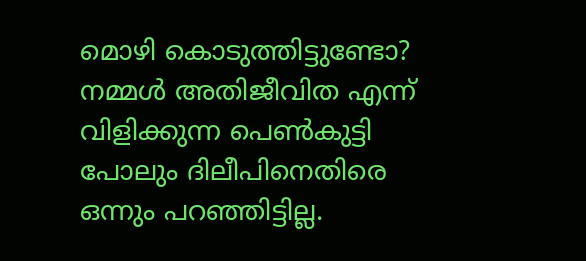മൊഴി കൊടുത്തിട്ടുണ്ടോ? നമ്മൾ അതിജീവിത എന്ന് വിളിക്കുന്ന പെൺകുട്ടി പോലും ദിലീപിനെതിരെ ഒന്നും പറഞ്ഞിട്ടില്ല.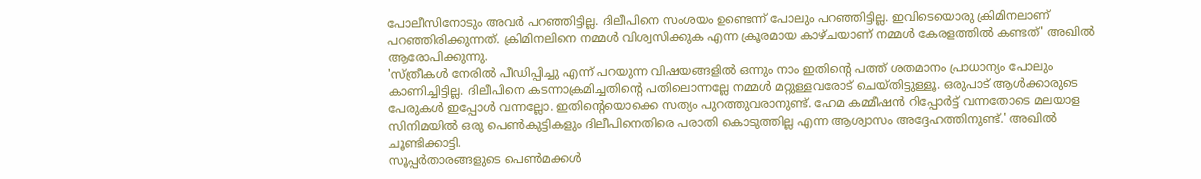പോലീസിനോടും അവർ പറഞ്ഞിട്ടില്ല. ദിലീപിനെ സംശയം ഉണ്ടെന്ന് പോലും പറഞ്ഞിട്ടില്ല. ഇവിടെയൊരു ക്രിമിനലാണ് പറഞ്ഞിരിക്കുന്നത്. ക്രിമിനലിനെ നമ്മൾ വിശ്വസിക്കുക എന്ന ക്രൂരമായ കാഴ്ചയാണ് നമ്മൾ കേരളത്തിൽ കണ്ടത്' അഖിൽ ആരോപിക്കുന്നു.
'സ്ത്രീകൾ നേരിൽ പീഡിപ്പിച്ചു എന്ന് പറയുന്ന വിഷയങ്ങളിൽ ഒന്നും നാം ഇതിന്റെ പത്ത് ശതമാനം പ്രാധാന്യം പോലും കാണിച്ചിട്ടില്ല. ദിലീപിനെ കടന്നാക്രമിച്ചതിന്റെ പതിലൊന്നല്ലേ നമ്മൾ മറ്റുള്ളവരോട് ചെയ്തിട്ടുള്ളൂ. ഒരുപാട് ആൾക്കാരുടെ പേരുകൾ ഇപ്പോൾ വന്നല്ലോ. ഇതിന്റെയൊക്കെ സത്യം പുറത്തുവരാനുണ്ട്. ഹേമ കമ്മീഷൻ റിപ്പോർട്ട് വന്നതോടെ മലയാള സിനിമയിൽ ഒരു പെൺകുട്ടികളും ദിലീപിനെതിരെ പരാതി കൊടുത്തില്ല എന്ന ആശ്വാസം അദ്ദേഹത്തിനുണ്ട്.' അഖിൽ ചൂണ്ടിക്കാട്ടി.
സൂപ്പർതാരങ്ങളുടെ പെൺമക്കൾ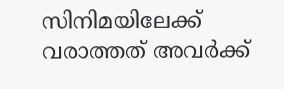സിനിമയിലേക്ക് വരാത്തത് അവർക്ക്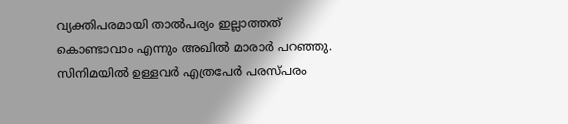വ്യക്തിപരമായി താൽപര്യം ഇല്ലാത്തത് കൊണ്ടാവാം എന്നും അഖിൽ മാരാർ പറഞ്ഞു. സിനിമയിൽ ഉള്ളവർ എത്രപേർ പരസ്പരം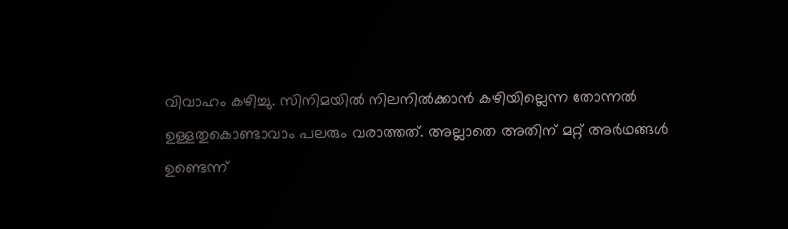വിവാഹം കഴിച്ചു. സിനിമയിൽ നിലനിൽക്കാൻ കഴിയില്ലെന്ന തോന്നൽ ഉള്ളതുകൊണ്ടാവാം പലരും വരാത്തത്. അല്ലാതെ അതിന് മറ്റ് അർഥങ്ങൾ ഉണ്ടെന്ന്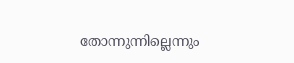തോന്നുന്നില്ലെന്നും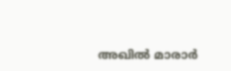അഖിൽ മാരാർ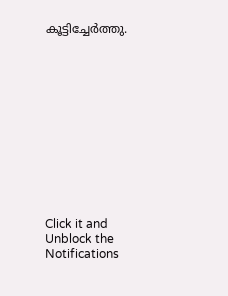കൂട്ടിച്ചേർത്തു.












Click it and Unblock the Notifications